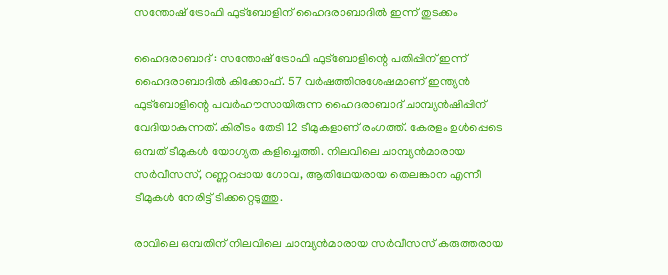സന്തോഷ് ട്രോഫി ഫുട്‌ബോളിന് ഹൈദരാബാദില്‍ ഇന്ന് തുടക്കം

ഹൈദരാബാദ് : സന്തോഷ് ട്രോഫി ഫുട്‌ബോളിന്റെ പതിപ്പിന് ഇന്ന് ഹൈദരാബാദില്‍ കിക്കോഫ്. 57 വര്‍ഷത്തിനുശേഷമാണ് ഇന്ത്യന്‍ ഫുട്ബോളിന്റെ പവര്‍ഹൗസായിരുന്ന ഹൈദരാബാദ് ചാമ്പ്യന്‍ഷിപ്പിന് വേദിയാകുന്നത്. കിരീടം തേടി 12 ടീമുകളാണ് രംഗത്ത്. കേരളം ഉള്‍പ്പെടെ ഒമ്പത് ടീമുകള്‍ യോഗ്യത കളിച്ചെത്തി. നിലവിലെ ചാമ്പ്യന്‍മാരായ സര്‍വീസസ്, റണ്ണറപ്പായ ഗോവ, ആതിഥേയരായ തെലങ്കാന എന്നീ ടീമുകള്‍ നേരിട്ട് ടിക്കറ്റെടുത്തു.

രാവിലെ ഒമ്പതിന് നിലവിലെ ചാമ്പ്യന്‍മാരായ സര്‍വീസസ് കരുത്തരായ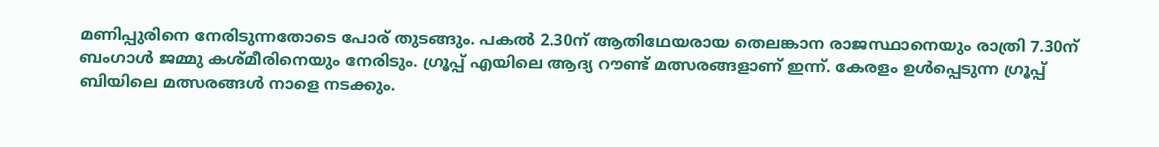മണിപ്പുരിനെ നേരിടുന്നതോടെ പോര് തുടങ്ങും. പകല്‍ 2.30ന് ആതിഥേയരായ തെലങ്കാന രാജസ്ഥാനെയും രാത്രി 7.30ന് ബംഗാള്‍ ജമ്മു കശ്മീരിനെയും നേരിടും. ഗ്രൂപ്പ് എയിലെ ആദ്യ റൗണ്ട് മത്സരങ്ങളാണ് ഇന്ന്. കേരളം ഉള്‍പ്പെടുന്ന ഗ്രൂപ്പ് ബിയിലെ മത്സരങ്ങള്‍ നാളെ നടക്കും.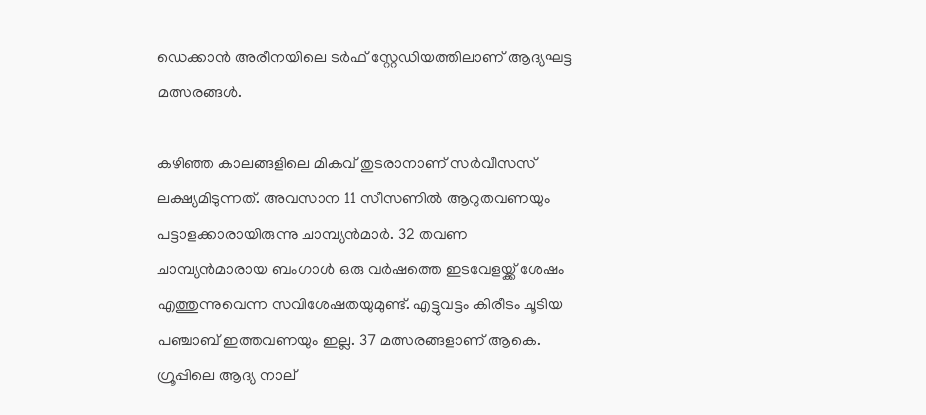ഡെക്കാന്‍ അരീനയിലെ ടര്‍ഫ് സ്റ്റേഡിയത്തിലാണ് ആദ്യഘട്ട മത്സരങ്ങള്‍.

കഴിഞ്ഞ കാലങ്ങളിലെ മികവ് തുടരാനാണ് സര്‍വീസസ് ലക്ഷ്യമിടുന്നത്. അവസാന 11 സീസണില്‍ ആറുതവണയും പട്ടാളക്കാരായിരുന്നു ചാമ്പ്യന്‍മാര്‍. 32 തവണ ചാമ്പ്യന്‍മാരായ ബംഗാള്‍ ഒരു വര്‍ഷത്തെ ഇടവേളയ്ക്ക് ശേഷം എത്തുന്നുവെന്ന സവിശേഷതയുമുണ്ട്. എട്ടുവട്ടം കിരീടം ചൂടിയ പഞ്ചാബ് ഇത്തവണയും ഇല്ല. 37 മത്സരങ്ങളാണ് ആകെ. ഗ്രൂപ്പിലെ ആദ്യ നാല്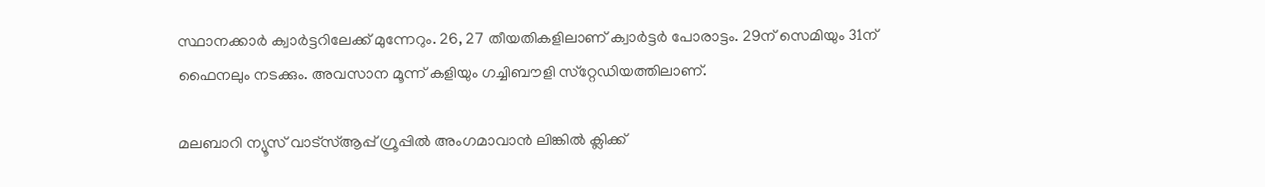സ്ഥാനക്കാര്‍ ക്വാര്‍ട്ടറിലേക്ക് മുന്നേറും. 26, 27 തീയതികളിലാണ് ക്വാര്‍ട്ടര്‍ പോരാട്ടം. 29ന് സെമിയും 31ന് ഫൈനലും നടക്കും. അവസാന മൂന്ന് കളിയും ഗച്ചിബൗളി സ്‌റ്റേഡിയത്തിലാണ്.

മലബാറി ന്യൂസ് വാട്‌സ്ആപ്പ് ഗ്രൂപ്പില്‍ അംഗമാവാന്‍ ലിങ്കില്‍ ക്ലിക്ക്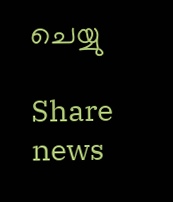ചെയ്യു

Share news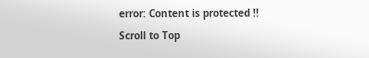error: Content is protected !!
Scroll to Top